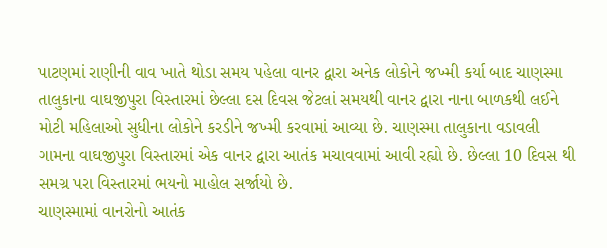પાટણમાં રાણીની વાવ ખાતે થોડા સમય પહેલા વાનર દ્વારા અનેક લોકોને જખ્મી કર્યા બાદ ચાણસ્મા તાલુકાના વાઘજીપુરા વિસ્તારમાં છેલ્લા દસ દિવસ જેટલાં સમયથી વાનર દ્વારા નાના બાળકથી લઈને મોટી મહિલાઓ સુધીના લોકોને કરડીને જખ્મી કરવામાં આવ્યા છે. ચાણસ્મા તાલુકાના વડાવલી ગામના વાઘજીપુરા વિસ્તારમાં એક વાનર દ્વારા આતંક મચાવવામાં આવી રહ્યો છે. છેલ્લા 10 દિવસ થી સમગ્ર પરા વિસ્તારમાં ભયનો માહોલ સર્જાયો છે.
ચાણસ્મામાં વાનરોનો આતંક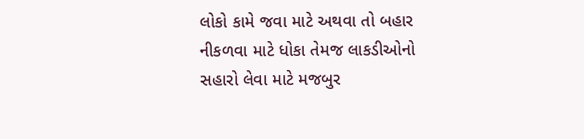લોકો કામે જવા માટે અથવા તો બહાર નીકળવા માટે ધોકા તેમજ લાકડીઓનો સહારો લેવા માટે મજબુર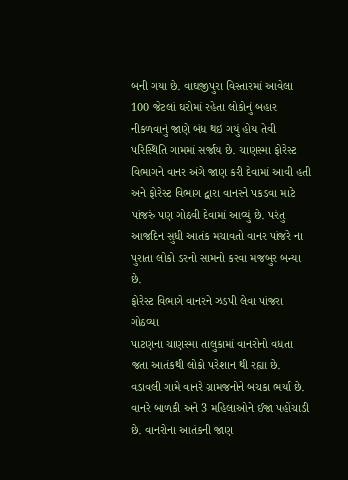બની ગયા છે. વાઘજીપુરા વિસ્તારમાં આવેલા 100 જેટલાં ઘરોમાં રહેતા લોકોનું બહાર નીકળવાનું જાણે બંધ થઇ ગયું હોય તેવી પરિસ્થિતિ ગામમાં સર્જાય છે. ચાણસ્મા ફોરેસ્ટ વિભાગને વાનર અંગે જાણ કરી દેવામાં આવી હતી અને ફોરેસ્ટ વિભાગ દ્વારા વાનરને પકડવા માટે પાંજરું પણ ગોઠવી દેવામાં આવ્યું છે. પરંતુ આજદિન સુધી આતંક મચાવતો વાનર પાંજરે ના પુરાતા લોકો ડરનો સામનો કરવા મજબુર બન્યા છે.
ફોરેસ્ટ વિભાગે વાનરને ઝડપી લેવા પાંજરા ગોઠવ્યા
પાટણના ચાણસ્મા તાલુકામાં વાનરોનો વધતા જતા આતંકથી લોકો પરેશાન થી રહ્યા છે. વડાવલી ગામે વાનરે ગ્રામજનોને બચકા ભર્યા છે. વાનરે બાળકી અને 3 મહિલાઓને ઈજા પહોંચાડી છે. વાનરોના આતંકની જાણ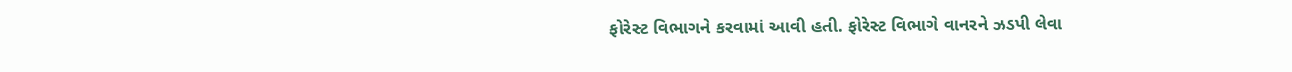ફોરેસ્ટ વિભાગને કરવામાં આવી હતી. ફોરેસ્ટ વિભાગે વાનરને ઝડપી લેવા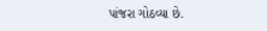પાંજરા ગોઠવ્યા છે.